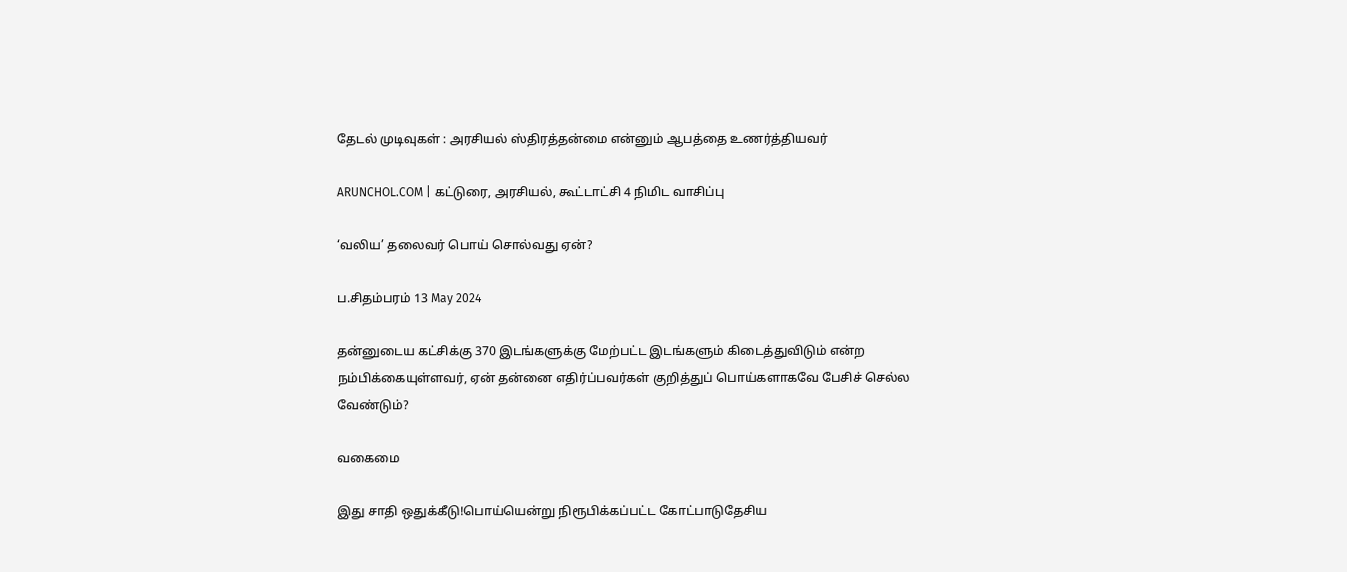தேடல் முடிவுகள் : அரசியல் ஸ்திரத்தன்மை என்னும் ஆபத்தை உணர்த்தியவர்

ARUNCHOL.COM | கட்டுரை, அரசியல், கூட்டாட்சி 4 நிமிட வாசிப்பு

‘வலிய’ தலைவர் பொய் சொல்வது ஏன்?

ப.சிதம்பரம் 13 May 2024

தன்னுடைய கட்சிக்கு 370 இடங்களுக்கு மேற்பட்ட இடங்களும் கிடைத்துவிடும் என்ற நம்பிக்கையுள்ளவர், ஏன் தன்னை எதிர்ப்பவர்கள் குறித்துப் பொய்களாகவே பேசிச் செல்ல வேண்டும்?

வகைமை

இது சாதி ஒதுக்கீடு!பொய்யென்று நிரூபிக்கப்பட்ட கோட்பாடுதேசிய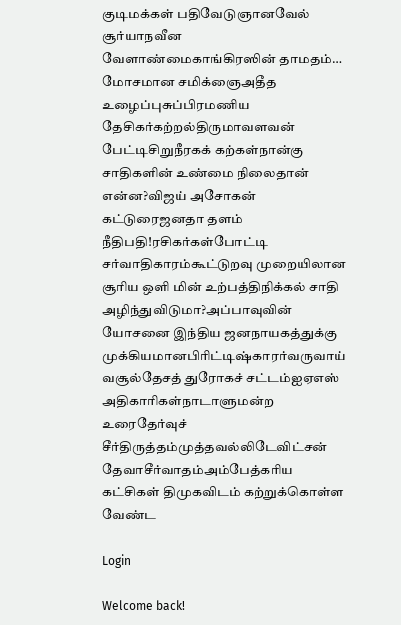குடிமக்கள் பதிவேடுஞானவேல் சூர்யாநவீன வேளாண்மைகாங்கிரஸின் தாமதம்… மோசமான சமிக்ஞைஅதீத உழைப்புசுப்பிரமணிய தேசிகர்கற்றல்திருமாவளவன் பேட்டிசிறுநீரகக் கற்கள்நான்கு சாதிகளின் உண்மை நிலைதான் என்ன?விஜய் அசோகன் கட்டுரைஜனதா தளம் நீதிபதி!ரசிகர்கள்போட்டி சர்வாதிகாரம்கூட்டுறவு முறையிலான சூரிய ஒளி மின் உற்பத்திநிக்கல் சாதி அழிந்துவிடுமா?அப்பாவுவின் யோசனை இந்திய ஜனநாயகத்துக்கு முக்கியமானபிரிட்டிஷ்காரர்வருவாய் வசூல்தேசத் துரோகச் சட்டம்ஐஏஎஸ் அதிகாரிகள்நாடாளுமன்ற உரைதேர்வுச் சீர்திருத்தம்முத்தவல்லிடேவிட்சன் தேவாசீர்வாதம்அம்பேத்கரிய கட்சிகள் திமுகவிடம் கற்றுக்கொள்ள வேண்ட

Login

Welcome back!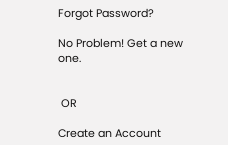Forgot Password?

No Problem! Get a new one.


 OR

Create an Account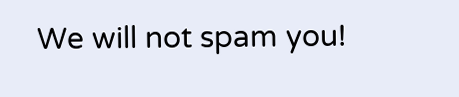We will not spam you!